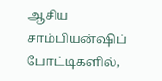ஆசிய சாம்பியன்ஷிப் போட்டிகளில்,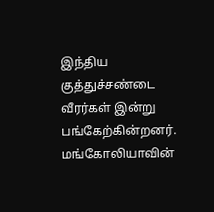இந்திய குத்துச்சண்டை வீரர்கள் இன்று பங்கேற்கின்றனர்.
மங்கோலியாவின்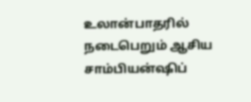உலான்பாதரில் நடைபெறும் ஆசிய சாம்பியன்ஷிப்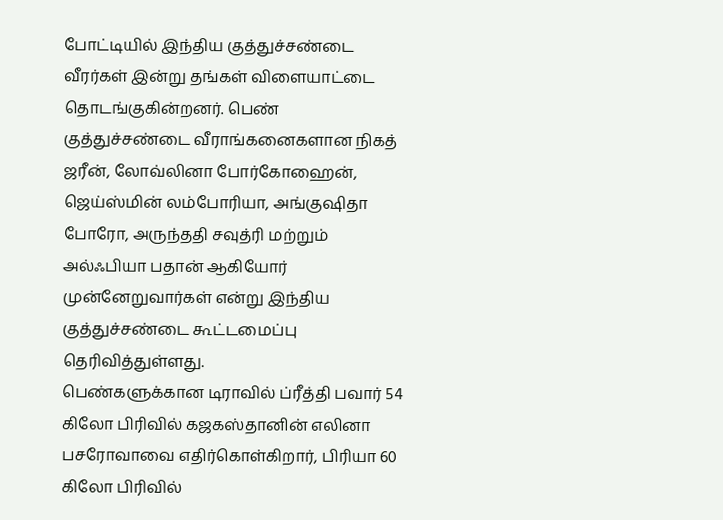போட்டியில் இந்திய குத்துச்சண்டை வீரர்கள் இன்று தங்கள் விளையாட்டை தொடங்குகின்றனர். பெண் குத்துச்சண்டை வீராங்கனைகளான நிகத் ஜரீன், லோவ்லினா போர்கோஹைன், ஜெய்ஸ்மின் லம்போரியா, அங்குஷிதா போரோ, அருந்ததி சவுத்ரி மற்றும் அல்ஃபியா பதான் ஆகியோர் முன்னேறுவார்கள் என்று இந்திய குத்துச்சண்டை கூட்டமைப்பு தெரிவித்துள்ளது.
பெண்களுக்கான டிராவில் ப்ரீத்தி பவார் 54 கிலோ பிரிவில் கஜகஸ்தானின் எலினா பசரோவாவை எதிர்கொள்கிறார், பிரியா 60 கிலோ பிரிவில்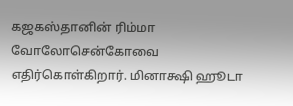கஜகஸ்தானின் ரிம்மா வோலோசென்கோவை எதிர்கொள்கிறார். மினாக்ஷி ஹூடா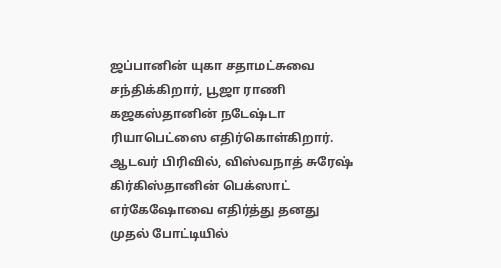ஜப்பானின் யுகா சதாமட்சுவை சந்திக்கிறார், பூஜா ராணி கஜகஸ்தானின் நடேஷ்டா ரியாபெட்ஸை எதிர்கொள்கிறார்.
ஆடவர் பிரிவில், விஸ்வநாத் சுரேஷ் கிர்கிஸ்தானின் பெக்ஸாட் எர்கேஷோவை எதிர்த்து தனது முதல் போட்டியில்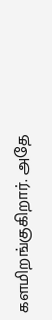களமிறங்குகிறார். அதே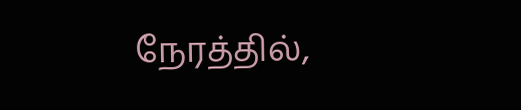நேரத்தில்,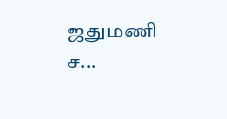ஜதுமணி ச...